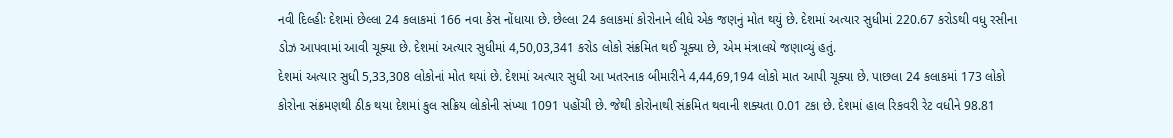નવી દિલ્હીઃ દેશમાં છેલ્લા 24 કલાકમાં 166 નવા કેસ નોંધાયા છે. છેલ્લા 24 કલાકમાં કોરોનાને લીધે એક જણનું મોત થયું છે. દેશમાં અત્યાર સુધીમાં 220.67 કરોડથી વધુ રસીના ડોઝ આપવામાં આવી ચૂક્યા છે. દેશમાં અત્યાર સુધીમાં 4,50,03,341 કરોડ લોકો સંક્રમિત થઈ ચૂક્યા છે, એમ મંત્રાલયે જણાવ્યું હતું.
દેશમાં અત્યાર સુધી 5,33,308 લોકોનાં મોત થયાં છે. દેશમાં અત્યાર સુધી આ ખતરનાક બીમારીને 4,44,69,194 લોકો માત આપી ચૂક્યા છે. પાછલા 24 કલાકમાં 173 લોકો કોરોના સંક્રમણથી ઠીક થયા દેશમાં કુલ સક્રિય લોકોની સંખ્યા 1091 પહોંચી છે. જેથી કોરોનાથી સંક્રમિત થવાની શક્યતા 0.01 ટકા છે. દેશમાં હાલ રિકવરી રેટ વધીને 98.81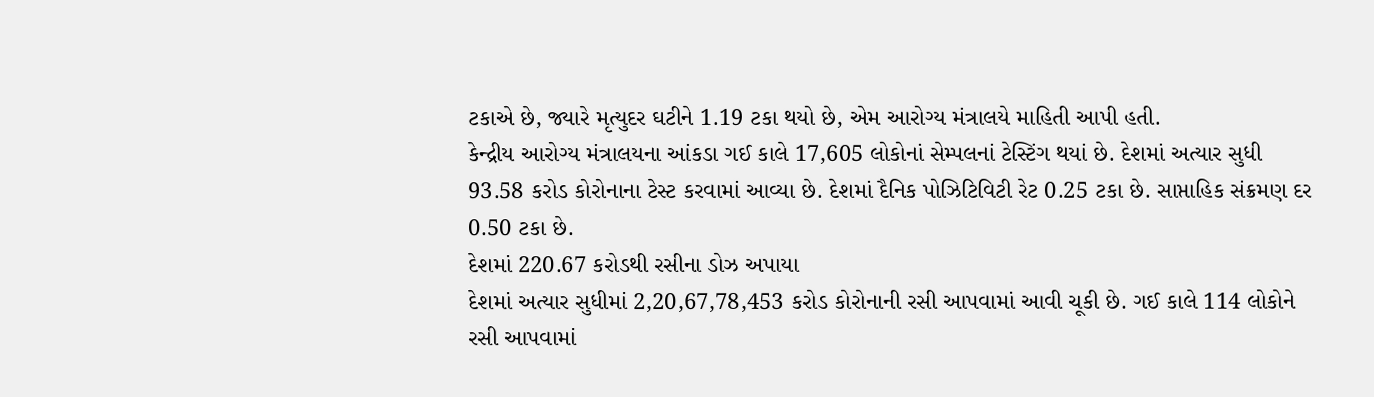ટકાએ છે, જ્યારે મૃત્યુદર ઘટીને 1.19 ટકા થયો છે, એમ આરોગ્ય મંત્રાલયે માહિતી આપી હતી.
કેન્દ્રીય આરોગ્ય મંત્રાલયના આંકડા ગઈ કાલે 17,605 લોકોનાં સેમ્પલનાં ટેસ્ટિંગ થયાં છે. દેશમાં અત્યાર સુધી 93.58 કરોડ કોરોનાના ટેસ્ટ કરવામાં આવ્યા છે. દેશમાં દૈનિક પોઝિટિવિટી રેટ 0.25 ટકા છે. સાપ્તાહિક સંક્રમણ દર 0.50 ટકા છે.
દેશમાં 220.67 કરોડથી રસીના ડોઝ અપાયા
દેશમાં અત્યાર સુધીમાં 2,20,67,78,453 કરોડ કોરોનાની રસી આપવામાં આવી ચૂકી છે. ગઈ કાલે 114 લોકોને રસી આપવામાં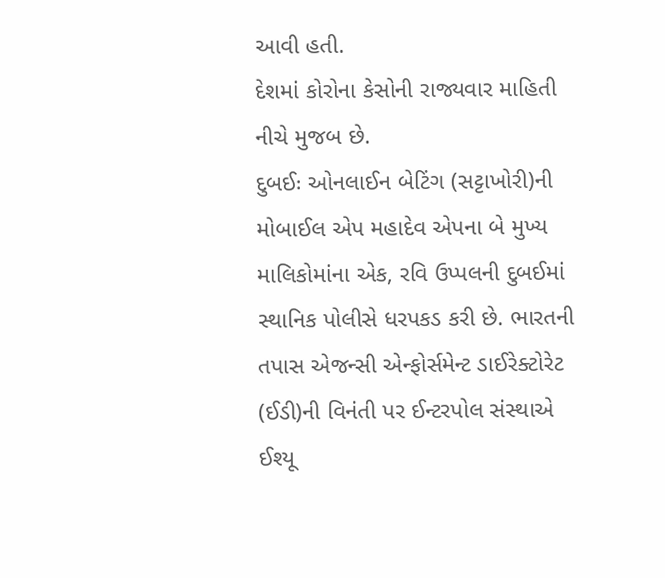આવી હતી.
દેશમાં કોરોના કેસોની રાજ્યવાર માહિતી નીચે મુજબ છે.
દુબઈઃ ઓનલાઈન બેટિંગ (સટ્ટાખોરી)ની મોબાઈલ એપ મહાદેવ એપના બે મુખ્ય માલિકોમાંના એક, રવિ ઉપ્પલની દુબઈમાં સ્થાનિક પોલીસે ધરપકડ કરી છે. ભારતની તપાસ એજન્સી એન્ફોર્સમેન્ટ ડાઈરેક્ટોરેટ (ઈડી)ની વિનંતી પર ઈન્ટરપોલ સંસ્થાએ ઈશ્યૂ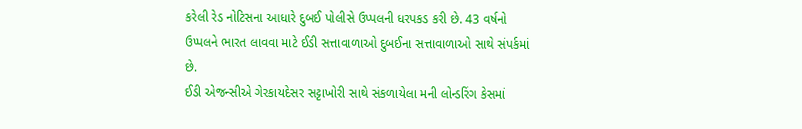કરેલી રેડ નોટિસના આધારે દુબઈ પોલીસે ઉપ્પલની ધરપકડ કરી છે. 43 વર્ષનો ઉપ્પલને ભારત લાવવા માટે ઈડી સત્તાવાળાઓ દુબઈના સત્તાવાળાઓ સાથે સંપર્કમાં છે.
ઈડી એજન્સીએ ગેરકાયદેસર સટ્ટાખોરી સાથે સંકળાયેલા મની લોન્ડરિંગ કેસમાં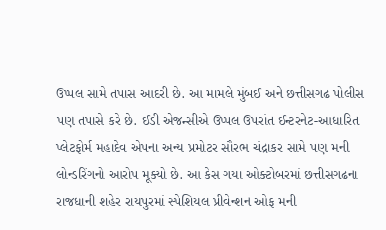ઉપ્પલ સામે તપાસ આદરી છે. આ મામલે મુંબઈ અને છત્તીસગઢ પોલીસ પણ તપાસે કરે છે. ઈડી એજન્સીએ ઉપ્પલ ઉપરાંત ઈન્ટરનેટ-આધારિત પ્લેટફોર્મ મહાદેવ એપના અન્ય પ્રમોટર સૌરભ ચંદ્રાકર સામે પણ મની લોન્ડરિંગનો આરોપ મૂક્યો છે. આ કેસ ગયા ઓક્ટોબરમાં છત્તીસગઢના રાજધાની શહેર રાયપુરમાં સ્પેશિયલ પ્રીવેન્શન ઓફ મની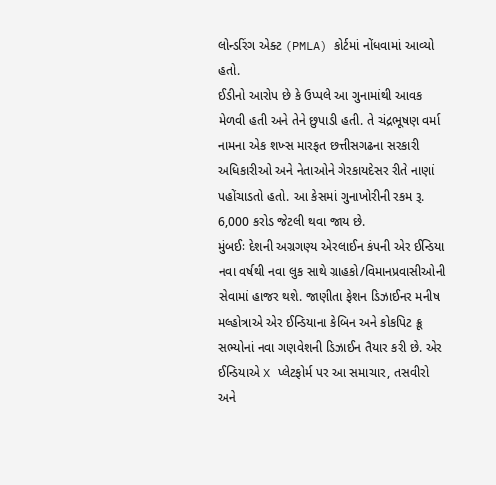લોન્ડરિંગ એક્ટ (PMLA) કોર્ટમાં નોંધવામાં આવ્યો હતો.
ઈડીનો આરોપ છે કે ઉપ્પલે આ ગુનામાંથી આવક મેળવી હતી અને તેને છુપાડી હતી. તે ચંદ્રભૂષણ વર્મા નામના એક શખ્સ મારફત છત્તીસગઢના સરકારી અધિકારીઓ અને નેતાઓને ગેરકાયદેસર રીતે નાણાં પહોંચાડતો હતો. આ કેસમાં ગુનાખોરીની રકમ રૂ. 6,000 કરોડ જેટલી થવા જાય છે.
મુંબઈઃ દેશની અગ્રગણ્ય એરલાઈન કંપની એર ઈન્ડિયા નવા વર્ષથી નવા લુક સાથે ગ્રાહકો/વિમાનપ્રવાસીઓની સેવામાં હાજર થશે. જાણીતા ફેશન ડિઝાઈનર મનીષ મલ્હોત્રાએ એર ઈન્ડિયાના કેબિન અને કોકપિટ ક્રૂ સભ્યોનાં નવા ગણવેશની ડિઝાઈન તૈયાર કરી છે. એર ઈન્ડિયાએ X પ્લેટફોર્મ પર આ સમાચાર, તસવીરો અને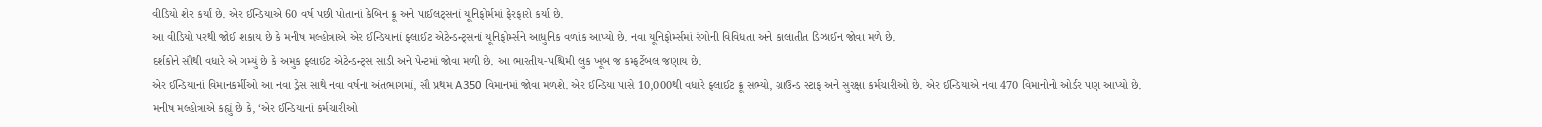વીડિયો શેર કર્યાં છે. એર ઈન્ડિયાએ 60 વર્ષ પછી પોતાનાં કેબિન ક્રૂ અને પાઈલટ્સનાં યૂનિફોર્મમાં ફેરફારો કર્યા છે.
આ વીડિયો પરથી જોઈ શકાય છે કે મનીષ મલ્હોત્રાએ એર ઈન્ડિયાનાં ફ્લાઈટ એટેન્ડન્ટ્સનાં યૂનિફોર્મ્સને આધુનિક વળાંક આપ્યો છે. નવા યૂનિફોર્મ્સમાં રંગોની વિવિધતા અને કાલાતીત ડિઝાઈન જોવા મળે છે.
દર્શકોને સૌથી વધારે એ ગમ્યું છે કે અમુક ફ્લાઈટ એટેન્ડન્ટ્સ સાડી અને પેન્ટમાં જોવા મળી છે. આ ભારતીય-પશ્ચિમી લુક ખૂબ જ કમ્ફર્ટેબલ જણાય છે.
એર ઈન્ડિયાનાં વિમાનકર્મીઓ આ નવા ડ્રેસ સાથે નવા વર્ષના અંતભાગમાં, સૌ પ્રથમ A350 વિમાનમાં જોવા મળશે. એર ઈન્ડિયા પાસે 10,000થી વધારે ફ્લાઈટ ક્રૂ સભ્યો, ગ્રાઉન્ડ સ્ટાફ અને સુરક્ષા કર્મચારીઓ છે. એર ઈન્ડિયાએ નવા 470 વિમાનોનો ઓર્ડર પણ આપ્યો છે.
મનીષ મલ્હોત્રાએ કહ્યું છે કે, ‘એર ઈન્ડિયાનાં કર્મચારીઓ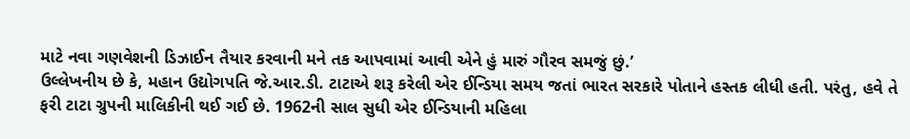માટે નવા ગણવેશની ડિઝાઈન તૈયાર કરવાની મને તક આપવામાં આવી એને હું મારું ગૌરવ સમજું છું.’
ઉલ્લેખનીય છે કે, મહાન ઉદ્યોગપતિ જે.આર.ડી. ટાટાએ શરૂ કરેલી એર ઈન્ડિયા સમય જતાં ભારત સરકારે પોતાને હસ્તક લીધી હતી. પરંતુ, હવે તે ફરી ટાટા ગ્રુપની માલિકીની થઈ ગઈ છે. 1962ની સાલ સુધી એર ઈન્ડિયાની મહિલા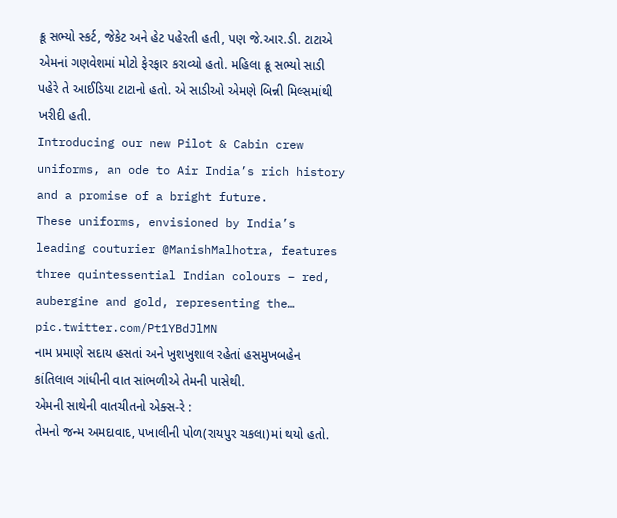ક્રૂ સભ્યો સ્કર્ટ, જેકેટ અને હેટ પહેરતી હતી, પણ જે.આર.ડી. ટાટાએ એમનાં ગણવેશમાં મોટો ફેરફાર કરાવ્યો હતો. મહિલા ક્રૂ સભ્યો સાડી પહેરે તે આઈડિયા ટાટાનો હતો. એ સાડીઓ એમણે બિન્ની મિલ્સમાંથી ખરીદી હતી.
Introducing our new Pilot & Cabin crew uniforms, an ode to Air India’s rich history and a promise of a bright future.
These uniforms, envisioned by India’s leading couturier @ManishMalhotra, features three quintessential Indian colours – red, aubergine and gold, representing the… pic.twitter.com/Pt1YBdJlMN
નામ પ્રમાણે સદાય હસતાં અને ખુશખુશાલ રહેતાં હસમુખબહેન કાંતિલાલ ગાંધીની વાત સાંભળીએ તેમની પાસેથી.
એમની સાથેની વાતચીતનો એક્સ-રે :
તેમનો જન્મ અમદાવાદ, પખાલીની પોળ(રાયપુર ચકલા)માં થયો હતો.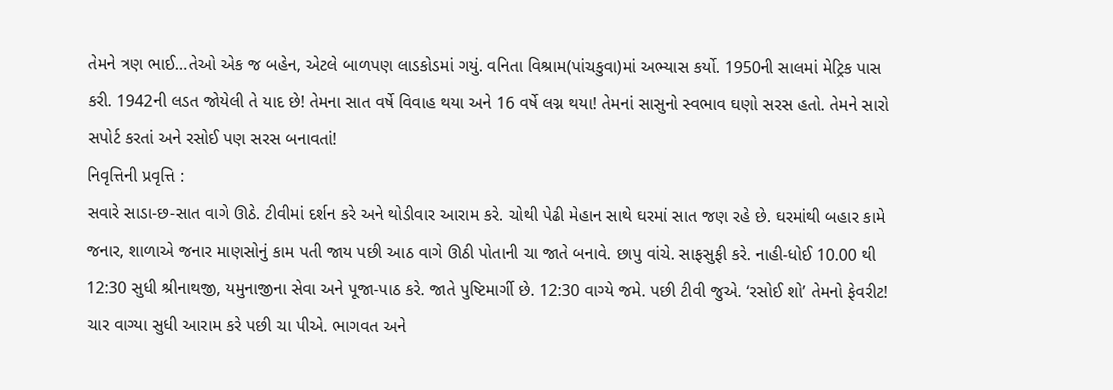તેમને ત્રણ ભાઈ…તેઓ એક જ બહેન, એટલે બાળપણ લાડકોડમાં ગયું. વનિતા વિશ્રામ(પાંચકુવા)માં અભ્યાસ કર્યો. 1950ની સાલમાં મેટ્રિક પાસ કરી. 1942ની લડત જોયેલી તે યાદ છે! તેમના સાત વર્ષે વિવાહ થયા અને 16 વર્ષે લગ્ન થયા! તેમનાં સાસુનો સ્વભાવ ઘણો સરસ હતો. તેમને સારો સપોર્ટ કરતાં અને રસોઈ પણ સરસ બનાવતાં!
નિવૃત્તિની પ્રવૃત્તિ :
સવારે સાડા-છ-સાત વાગે ઊઠે. ટીવીમાં દર્શન કરે અને થોડીવાર આરામ કરે. ચોથી પેઢી મેહાન સાથે ઘરમાં સાત જણ રહે છે. ઘરમાંથી બહાર કામે જનાર, શાળાએ જનાર માણસોનું કામ પતી જાય પછી આઠ વાગે ઊઠી પોતાની ચા જાતે બનાવે. છાપુ વાંચે. સાફસુફી કરે. નાહી-ધોઈ 10.00 થી 12:30 સુધી શ્રીનાથજી, યમુનાજીના સેવા અને પૂજા-પાઠ કરે. જાતે પુષ્ટિમાર્ગી છે. 12:30 વાગ્યે જમે. પછી ટીવી જુએ. ‘રસોઈ શો’ તેમનો ફેવરીટ! ચાર વાગ્યા સુધી આરામ કરે પછી ચા પીએ. ભાગવત અને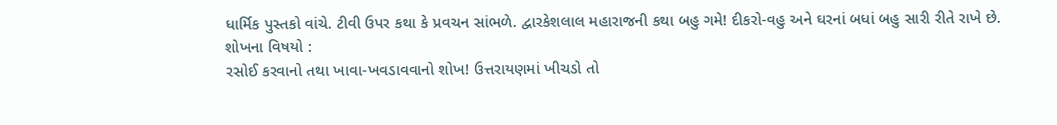ધાર્મિક પુસ્તકો વાંચે. ટીવી ઉપર કથા કે પ્રવચન સાંભળે. દ્વારકેશલાલ મહારાજની કથા બહુ ગમે! દીકરો-વહુ અને ઘરનાં બધાં બહુ સારી રીતે રાખે છે.
શોખના વિષયો :
રસોઈ કરવાનો તથા ખાવા-ખવડાવવાનો શોખ! ઉત્તરાયણમાં ખીચડો તો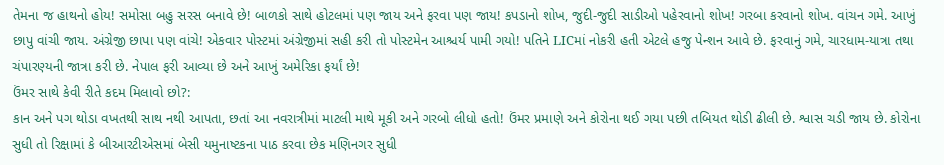તેમના જ હાથનો હોય! સમોસા બહુ સરસ બનાવે છે! બાળકો સાથે હોટલમાં પણ જાય અને ફરવા પણ જાય! કપડાનો શોખ, જુદી-જુદી સાડીઓ પહેરવાનો શોખ! ગરબા કરવાનો શોખ. વાંચન ગમે. આખું છાપુ વાંચી જાય. અંગ્રેજી છાપા પણ વાંચે! એકવાર પોસ્ટમાં અંગ્રેજીમાં સહી કરી તો પોસ્ટમેન આશ્ચર્ય પામી ગયો! પતિને LICમાં નોકરી હતી એટલે હજુ પેન્શન આવે છે. ફરવાનું ગમે, ચારધામ-યાત્રા તથા ચંપારણ્યની જાત્રા કરી છે. નેપાલ ફરી આવ્યા છે અને આખું અમેરિકા ફર્યાં છે!
ઉંમર સાથે કેવી રીતે કદમ મિલાવો છો?:
કાન અને પગ થોડા વખતથી સાથ નથી આપતા, છતાં આ નવરાત્રીમાં માટલી માથે મૂકી અને ગરબો લીધો હતો! ઉંમર પ્રમાણે અને કોરોના થઈ ગયા પછી તબિયત થોડી ઢીલી છે. શ્વાસ ચડી જાય છે. કોરોના સુધી તો રિક્ષામાં કે બીઆરટીએસમાં બેસી યમુનાષ્ટકના પાઠ કરવા છેક મણિનગર સુધી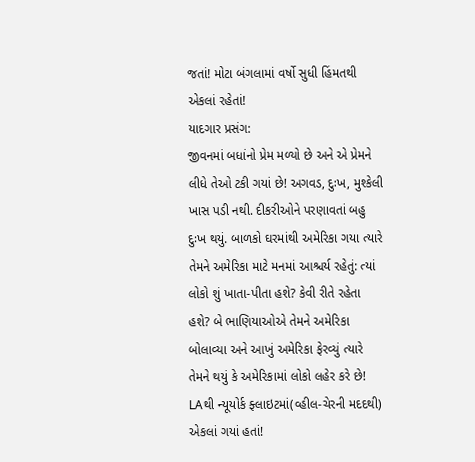જતાં! મોટા બંગલામાં વર્ષો સુધી હિંમતથી એકલાં રહેતાં!
યાદગાર પ્રસંગ:
જીવનમાં બધાંનો પ્રેમ મળ્યો છે અને એ પ્રેમને લીધે તેઓ ટકી ગયાં છે! અગવડ, દુઃખ, મુશ્કેલી ખાસ પડી નથી. દીકરીઓને પરણાવતાં બહુ દુઃખ થયું. બાળકો ઘરમાંથી અમેરિકા ગયા ત્યારે તેમને અમેરિકા માટે મનમાં આશ્ચર્ય રહેતું: ત્યાં લોકો શું ખાતા-પીતા હશે? કેવી રીતે રહેતા હશે? બે ભાણિયાઓએ તેમને અમેરિકા બોલાવ્યા અને આખું અમેરિકા ફેરવ્યું ત્યારે તેમને થયું કે અમેરિકામાં લોકો લહેર કરે છે! LAથી ન્યૂયોર્ક ફ્લાઇટમાં(વ્હીલ-ચેરની મદદથી) એકલાં ગયાં હતાં!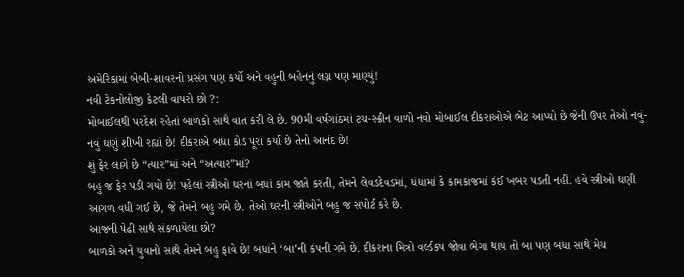અમેરિકામાં બેબી-શાવરનો પ્રસંગ પણ કર્યો અને વહુની બહેનનું લગ્ન પણ માણ્યું!
નવી ટેકનોલોજી કેટલી વાપરો છો ?:
મોબાઈલથી પરદેશ રહેતાં બાળકો સાથે વાત કરી લે છે. 90મી વર્ષગાંઠમાં ટચ-સ્ક્રીન વાળો નવો મોબાઈલ દીકરાઓએ ભેટ આપ્યો છે જેની ઉપર તેઓ નવું-નવું ઘણું શીખી રહ્યાં છે! દીકરાએ બધા કોડ પૂરા કર્યા છે તેનો આનંદ છે!
શું ફેર લાગે છે “ત્યાર”માં અને “અત્યાર”માં?
બહુ જ ફેર પડી ગયો છે! પહેલાં સ્ત્રીઓ ઘરનાં બધાં કામ જાતે કરતી, તેમને લેવડદેવડમાં, ધંધામાં કે કામકાજમાં કંઈ ખબર પડતી નહીં. હવે સ્ત્રીઓ ઘણી આગળ વધી ગઈ છે, જે તેમને બહુ ગમે છે. તેઓ ઘરની સ્ત્રીઓને બહુ જ સપોર્ટ કરે છે.
આજની પેઢી સાથે સંકળાયેલા છો?
બાળકો અને યુવાનો સાથે તેમને બહુ ફાવે છે! બધાંને ‘બા’ની કંપની ગમે છે. દીકરાના મિત્રો વર્લ્ડકપ જોવા ભેગા થાય તો બા પણ બધા સાથે મેચ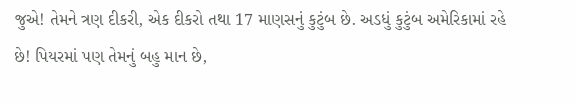જુએ! તેમને ત્રણ દીકરી, એક દીકરો તથા 17 માણસનું કુટુંબ છે. અડધું કુટુંબ અમેરિકામાં રહે છે! પિયરમાં પણ તેમનું બહુ માન છે,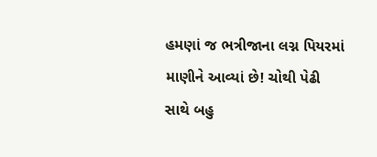હમણાં જ ભત્રીજાના લગ્ન પિયરમાં માણીને આવ્યાં છે! ચોથી પેઢી સાથે બહુ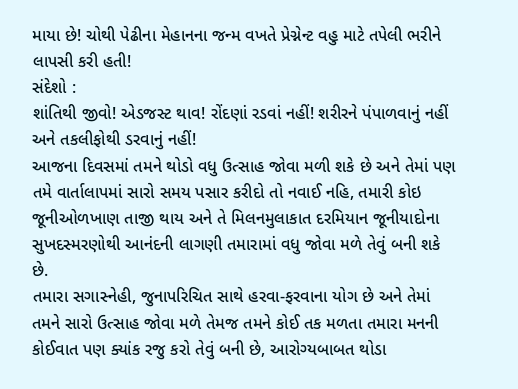માયા છે! ચોથી પેઢીના મેહાનના જન્મ વખતે પ્રેગ્નેન્ટ વહુ માટે તપેલી ભરીને લાપસી કરી હતી!
સંદેશો :
શાંતિથી જીવો! એડજસ્ટ થાવ! રોંદણાં રડવાં નહીં! શરીરને પંપાળવાનું નહીં અને તકલીફોથી ડરવાનું નહીં!
આજના દિવસમાં તમને થોડો વધુ ઉત્સાહ જોવા મળી શકે છે અને તેમાં પણ તમે વાર્તાલાપમાં સારો સમય પસાર કરીદો તો નવાઈ નહિ, તમારી કોઇ જૂનીઓળખાણ તાજી થાય અને તે મિલનમુલાકાત દરમિયાન જૂનીયાદોના સુખદસ્મરણોથી આનંદની લાગણી તમારામાં વધુ જોવા મળે તેવું બની શકે છે.
તમારા સગાસ્નેહી, જુનાપરિચિત સાથે હરવા-ફરવાના યોગ છે અને તેમાં તમને સારો ઉત્સાહ જોવા મળે તેમજ તમને કોઈ તક મળતા તમારા મનની કોઈવાત પણ ક્યાંક રજુ કરો તેવું બની છે, આરોગ્યબાબત થોડા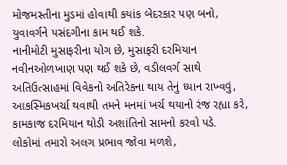મોજમસ્તીના મુડમાં હોવાથી કયાંક બેદરકાર પણ બનો, યુવાવર્ગને પસંદગીના કામ થઈ શકે.
નાનીમોટી મુસાફરીના યોગ છે, મુસાફરી દરમિયાન નવીનઓળખાણ પણ થઈ શકે છે, વડીલવર્ગ સાથે અતિઉત્સાહમાં વિવેકનો અતિરેકના થાય તેનું ધ્યાન રાખ્વવું, આકસ્મિકખર્ચા થવાથી તમને મનમાં ખર્ચ થયાનો રંજ રહ્યા કરે, કામકાજ દરમિયાન થોડી અશાંતિનો સામનો કરવો પડે.
લોકોમાં તમારો અલગ પ્રભાવ જોવા મળશે,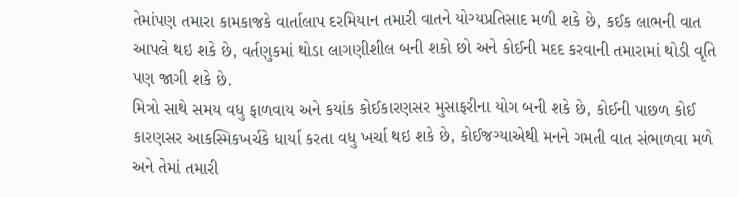તેમાંપણ તમારા કામકાજકે વાર્તાલાપ દરમિયાન તમારી વાતને યોગ્યપ્રતિસાદ મળી શકે છે, કઈક લાભની વાત આપલે થઇ શકે છે, વર્તણુકમાં થોડા લાગણીશીલ બની શકો છો અને કોઈની મદદ કરવાની તમારામાં થોડી વૃતિ પણ જાગી શકે છે.
મિત્રો સાથે સમય વધુ ફાળવાય અને કયાંક કોઈકારણસર મુસાફરીના યોગ બની શકે છે, કોઈની પાછળ કોઈ કારણસર આકસ્મિકખર્ચકે ધાર્યા કરતા વધુ ખર્ચા થઇ શકે છે, કોઈજગ્યાએથી મનને ગમતી વાત સંભાળવા મળે અને તેમાં તમારી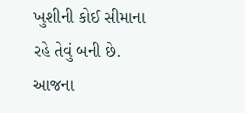ખુશીની કોઈ સીમાના રહે તેવું બની છે.
આજના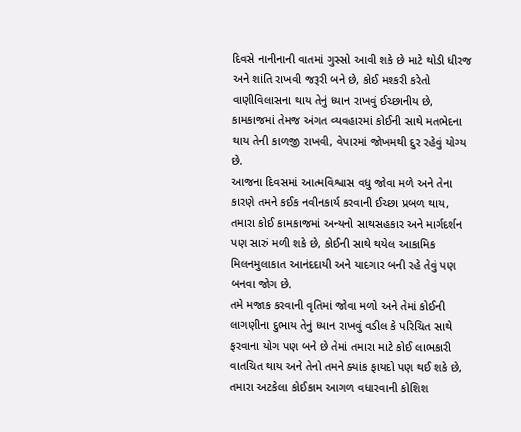દિવસે નાનીનાની વાતમાં ગુસ્સો આવી શકે છે માટે થોડી ધીરજ અને શાંતિ રાખવી જરૂરી બને છે, કોઈ મશ્કરી કરેતો વાણીવિલાસના થાય તેનું ધ્યાન રાખવું ઈચ્છાનીય છે, કામકાજમાં તેમજ અંગત વ્યવહારમાં કોઈની સાથે મતભેદના થાય તેની કાળજી રાખવી, વેપારમાં જોખમથી દુર રહેવું યોગ્ય છે.
આજના દિવસમાં આત્મવિશ્વાસ વધુ જોવા મળે અને તેના કારણે તમને કઈક નવીનકાર્ય કરવાની ઈચ્છા પ્રબળ થાય, તમારા કોઈ કામકાજમાં અન્યનો સાથસહકાર અને માર્ગદર્શન પણ સારું મળી શકે છે, કોઈની સાથે થયેલ આકામિક મિલનમુલાકાત આનંદદાયી અને યાદગાર બની રહે તેવું પણ બનવા જોગ છે.
તમે મજાક કરવાની વૃતિમાં જોવા મળો અને તેમાં કોઈની લાગણીના દુભાય તેનું ધ્યાન રાખવું વડીલ કે પરિચિત સાથે ફરવાના યોગ પણ બને છે તેમાં તમારા માટે કોઈ લાભકારી વાતચિત થાય અને તેનો તમને ક્યાંક ફાયદો પણ થઈ શકે છે, તમારા અટકેલા કોઈકામ આગળ વધારવાની કોશિશ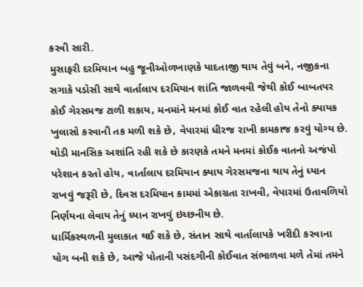કરવી સારી.
મુસાફરી દરમિયાન બહુ જૂનીઓળખાણકે યાદતાજી થાય તેવું બને, નજીકના સગાકે પડોસી સાથે વાર્તાલાપ દરમિયાન શાંતિ જાળવવી જેથી કોઈ બાબતપર કોઈ ગેરસમજ ટાળી શકાય, મનમાંને મનમાં કોઈ વાત રહેલી હોય તેનો ક્યાયક ખુલાસો કરવાની તક મળી શકે છે, વેપારમાં ધીરજ રાખી કામકાજ કરવું યોગ્ય છે.
થોડી માનસિક અશાંતિ રહી શકે છે કારણકે તમને મનમાં કોઈક વાતનો અજંપો પરેશાન કરતો હોય, વાર્તાલાપ દરમિયાન ક્યાય ગેરસમજના થાય તેનું ધ્યાન રાખવું જરૂરી છે, દિવસ દરમિયાન કામમાં એકાગ્રતા રાખવી, વેપારમાં ઉતાવળિયો નિર્ણયના લેવાય તેનું ધ્યાન રાખવું ઇચ્છનીય છે.
ધાર્મિકસ્થળની મુલાકાત થઈ શકે છે, સંતાન સાથે વાર્તાલાપકે ખરીદી કરવાના યોગ બની શકે છે, આજે પોતાની પસંદગીની કોઈવાત સંભાળવા મળે તેમાં તમને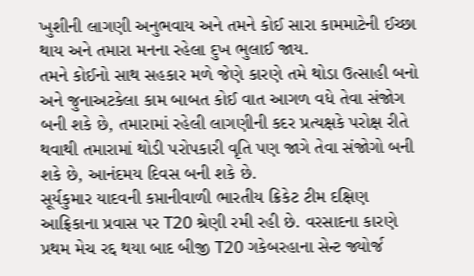ખુશીની લાગણી અનુભવાય અને તમને કોઈ સારા કામમાટેની ઈચ્છા થાય અને તમારા મનના રહેલા દુખ ભુલાઈ જાય.
તમને કોઈનો સાથ સહકાર મળે જેણે કારણે તમે થોડા ઉત્સાહી બનો અને જુનાઅટકેલા કામ બાબત કોઈ વાત આગળ વધે તેવા સંજોગ બની શકે છે, તમારામાં રહેલી લાગણીની કદર પ્રત્યક્ષકે પરોક્ષ રીતે થવાથી તમારામાં થોડી પરોપકારી વૃતિ પણ જાગે તેવા સંજોગો બની શકે છે, આનંદમય દિવસ બની શકે છે.
સૂર્યકુમાર યાદવની કપ્તાનીવાળી ભારતીય ક્રિકેટ ટીમ દક્ષિણ આફ્રિકાના પ્રવાસ પર T20 શ્રેણી રમી રહી છે. વરસાદના કારણે પ્રથમ મેચ રદ્દ થયા બાદ બીજી T20 ગકેબરહાના સેન્ટ જ્યોર્જ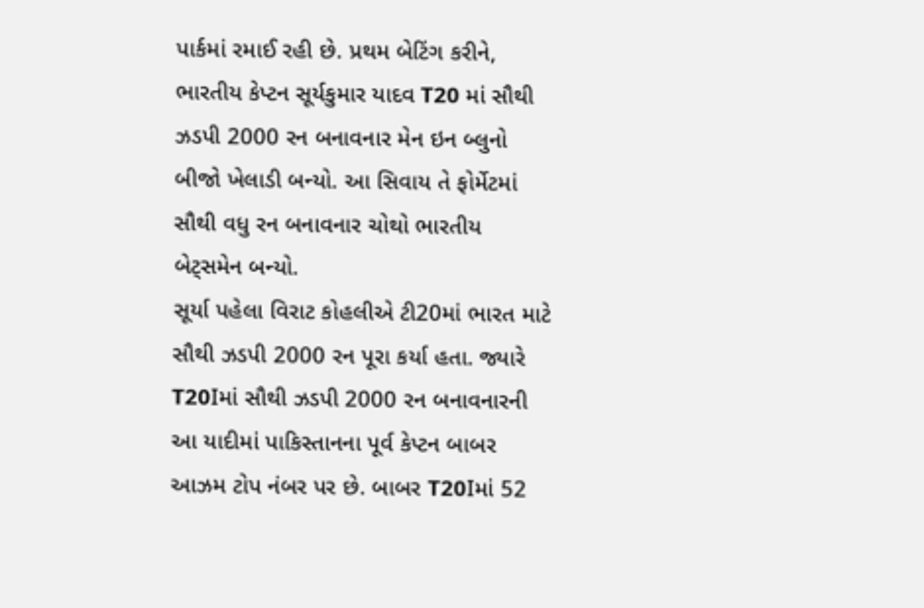પાર્કમાં રમાઈ રહી છે. પ્રથમ બેટિંગ કરીને, ભારતીય કેપ્ટન સૂર્યકુમાર યાદવ T20 માં સૌથી ઝડપી 2000 રન બનાવનાર મેન ઇન બ્લુનો બીજો ખેલાડી બન્યો. આ સિવાય તે ફોર્મેટમાં સૌથી વધુ રન બનાવનાર ચોથો ભારતીય બેટ્સમેન બન્યો.
સૂર્યા પહેલા વિરાટ કોહલીએ ટી20માં ભારત માટે સૌથી ઝડપી 2000 રન પૂરા કર્યા હતા. જ્યારે T20Iમાં સૌથી ઝડપી 2000 રન બનાવનારની આ યાદીમાં પાકિસ્તાનના પૂર્વ કેપ્ટન બાબર આઝમ ટોપ નંબર પર છે. બાબર T20Iમાં 52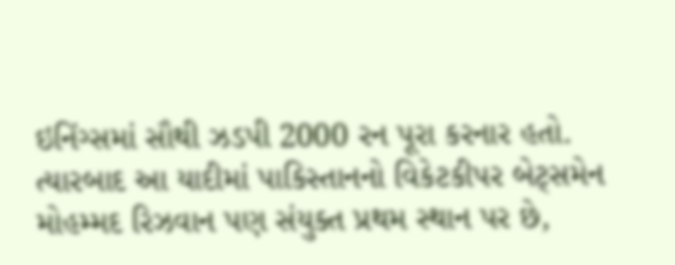ઇનિંગ્સમાં સૌથી ઝડપી 2000 રન પૂરા કરનાર હતો. ત્યારબાદ આ યાદીમાં પાકિસ્તાનનો વિકેટકીપર બેટ્સમેન મોહમ્મદ રિઝવાન પણ સંયુક્ત પ્રથમ સ્થાન પર છે,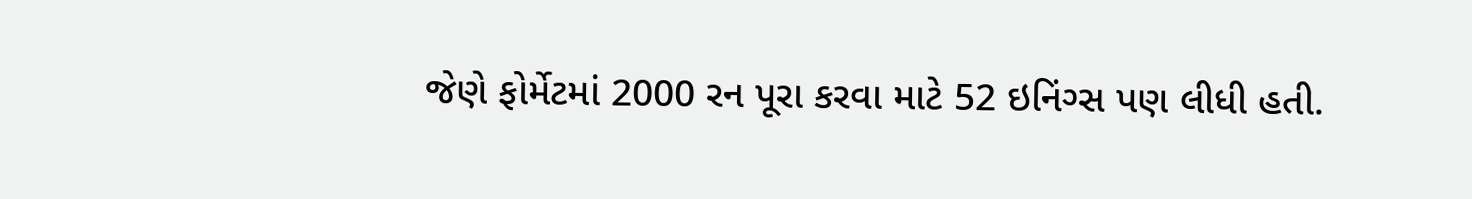જેણે ફોર્મેટમાં 2000 રન પૂરા કરવા માટે 52 ઇનિંગ્સ પણ લીધી હતી.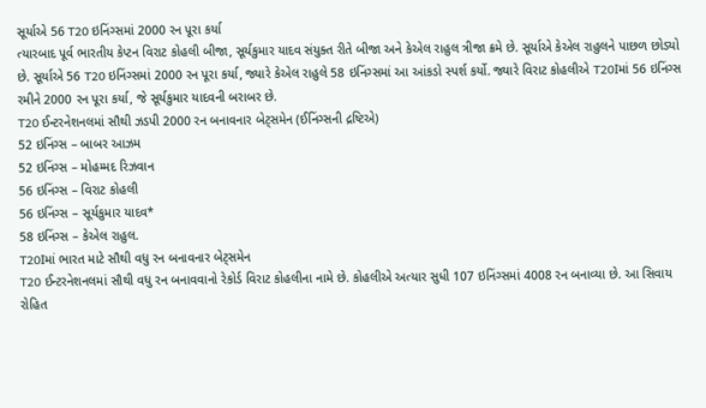સૂર્યાએ 56 T20 ઇનિંગ્સમાં 2000 રન પૂરા કર્યા
ત્યારબાદ પૂર્વ ભારતીય કેપ્ટન વિરાટ કોહલી બીજા, સૂર્યકુમાર યાદવ સંયુક્ત રીતે બીજા અને કેએલ રાહુલ ત્રીજા ક્રમે છે. સૂર્યાએ કેએલ રાહુલને પાછળ છોડ્યો છે. સૂર્યાએ 56 T20 ઇનિંગ્સમાં 2000 રન પૂરા કર્યા, જ્યારે કેએલ રાહુલે 58 ઇનિંગ્સમાં આ આંકડો સ્પર્શ કર્યો. જ્યારે વિરાટ કોહલીએ T20Iમાં 56 ઇનિંગ્સ રમીને 2000 રન પૂરા કર્યા, જે સૂર્યકુમાર યાદવની બરાબર છે.
T20 ઈન્ટરનેશનલમાં સૌથી ઝડપી 2000 રન બનાવનાર બેટ્સમેન (ઈનિંગ્સની દ્રષ્ટિએ)
52 ઇનિંગ્સ – બાબર આઝમ
52 ઇનિંગ્સ – મોહમ્મદ રિઝવાન
56 ઇનિંગ્સ – વિરાટ કોહલી
56 ઇનિંગ્સ – સૂર્યકુમાર યાદવ*
58 ઇનિંગ્સ – કેએલ રાહુલ.
T20Iમાં ભારત માટે સૌથી વધુ રન બનાવનાર બેટ્સમેન
T20 ઈન્ટરનેશનલમાં સૌથી વધુ રન બનાવવાનો રેકોર્ડ વિરાટ કોહલીના નામે છે. કોહલીએ અત્યાર સુધી 107 ઇનિંગ્સમાં 4008 રન બનાવ્યા છે. આ સિવાય રોહિત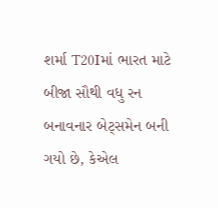શર્મા T20Iમાં ભારત માટે બીજા સૌથી વધુ રન બનાવનાર બેટ્સમેન બની ગયો છે, કેએલ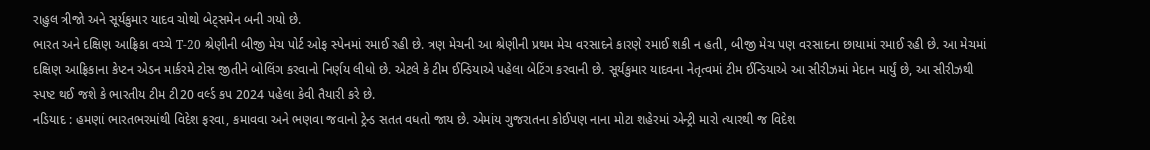રાહુલ ત્રીજો અને સૂર્યકુમાર યાદવ ચોથો બેટ્સમેન બની ગયો છે.
ભારત અને દક્ષિણ આફ્રિકા વચ્ચે T-20 શ્રેણીની બીજી મેચ પોર્ટ ઓફ સ્પેનમાં રમાઈ રહી છે. ત્રણ મેચની આ શ્રેણીની પ્રથમ મેચ વરસાદને કારણે રમાઈ શકી ન હતી, બીજી મેચ પણ વરસાદના છાયામાં રમાઈ રહી છે. આ મેચમાં દક્ષિણ આફ્રિકાના કેપ્ટન એડન માર્કરમે ટોસ જીતીને બોલિંગ કરવાનો નિર્ણય લીધો છે. એટલે કે ટીમ ઈન્ડિયાએ પહેલા બેટિંગ કરવાની છે. સૂર્યકુમાર યાદવના નેતૃત્વમાં ટીમ ઈન્ડિયાએ આ સીરીઝમાં મેદાન માર્યું છે, આ સીરીઝથી સ્પષ્ટ થઈ જશે કે ભારતીય ટીમ ટી20 વર્લ્ડ કપ 2024 પહેલા કેવી તૈયારી કરે છે.
નડિયાદ : હમણાં ભારતભરમાંથી વિદેશ ફરવા, કમાવવા અને ભણવા જવાનો ટ્રેન્ડ સતત વધતો જાય છે. એમાંય ગુજરાતના કોઈપણ નાના મોટા શહેરમાં એન્ટ્રી મારો ત્યારથી જ વિદેશ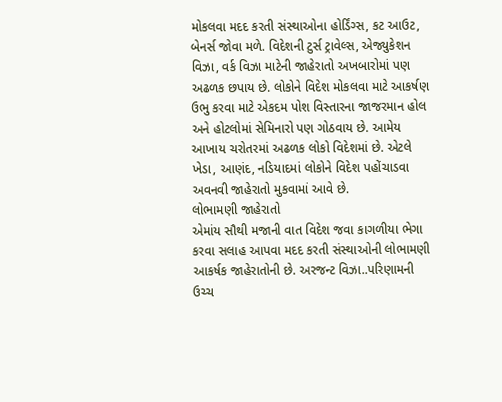મોકલવા મદદ કરતી સંસ્થાઓના હોર્ડિંગ્સ, કટ આઉટ, બેનર્સ જોવા મળે. વિદેશની ટુર્સ ટ્રાવેલ્સ, એજ્યુકેશન વિઝા, વર્ક વિઝા માટેની જાહેરાતો અખબારોમાં પણ અઢળક છપાય છે. લોકોને વિદેશ મોકલવા માટે આકર્ષણ ઉભુ કરવા માટે એકદમ પોશ વિસ્તારના જાજરમાન હોલ અને હોટલોમાં સેમિનારો પણ ગોઠવાય છે. આમેય આખાય ચરોતરમાં અઢળક લોકો વિદેશમાં છે. એટલે ખેડા, આણંદ, નડિયાદમાં લોકોને વિદેશ પહોંચાડવા અવનવી જાહેરાતો મુકવામાં આવે છે.
લોભામણી જાહેરાતો
એમાંય સૌથી મજાની વાત વિદેશ જવા કાગળીયા ભેગા કરવા સલાહ આપવા મદદ કરતી સંસ્થાઓની લોભામણી આકર્ષક જાહેરાતોની છે. અરજન્ટ વિઝા..પરિણામની ઉચ્ચ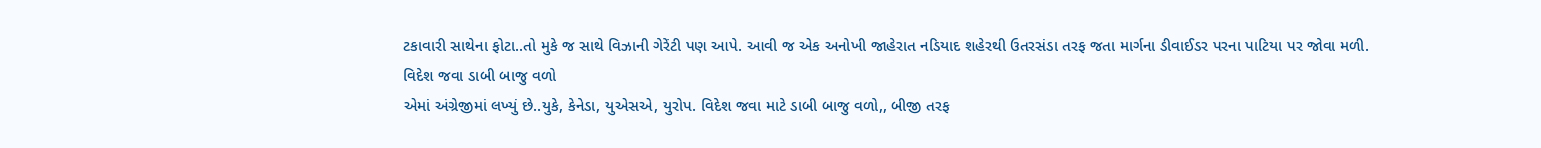ટકાવારી સાથેના ફોટા..તો મુકે જ સાથે વિઝાની ગેરેંટી પણ આપે. આવી જ એક અનોખી જાહેરાત નડિયાદ શહેરથી ઉતરસંડા તરફ જતા માર્ગના ડીવાઈડર પરના પાટિયા પર જોવા મળી.
વિદેશ જવા ડાબી બાજુ વળો
એમાં અંગ્રેજીમાં લખ્યું છે..યુકે, કેનેડા, યુએસએ, યુરોપ. વિદેશ જવા માટે ડાબી બાજુ વળો,, બીજી તરફ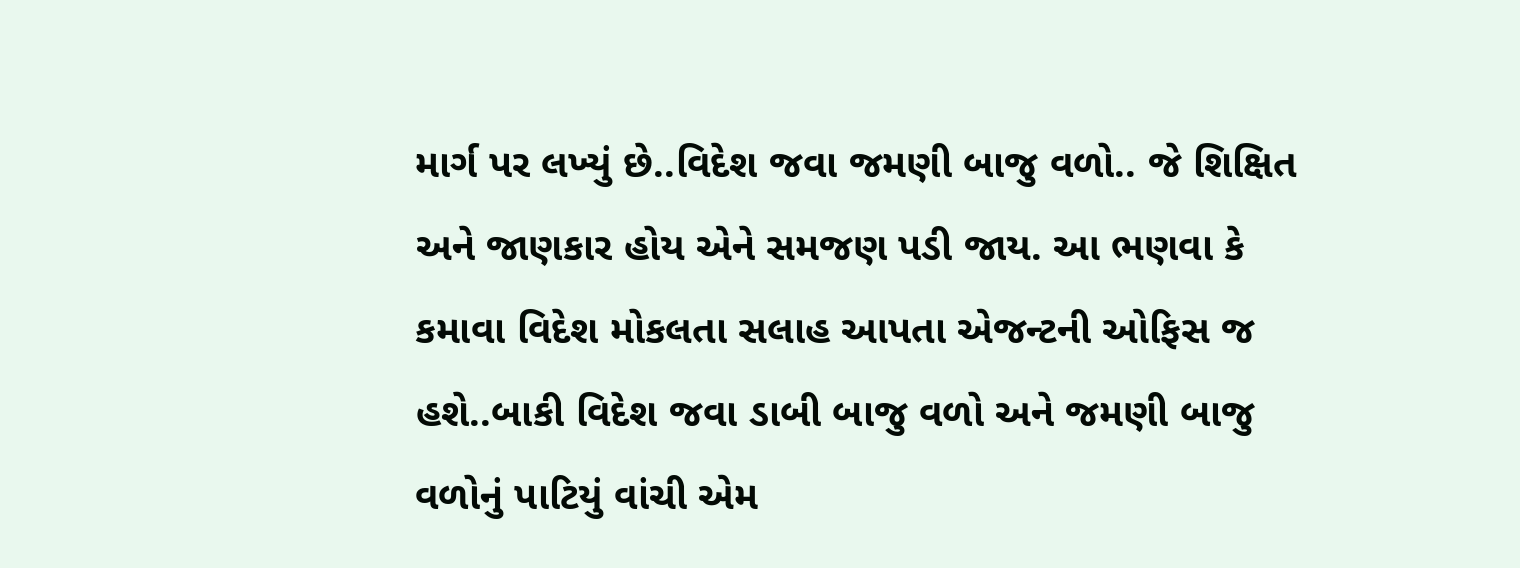માર્ગ પર લખ્યું છે..વિદેશ જવા જમણી બાજુ વળો.. જે શિક્ષિત અને જાણકાર હોય એને સમજણ પડી જાય. આ ભણવા કે કમાવા વિદેશ મોકલતા સલાહ આપતા એજન્ટની ઓફિસ જ હશે..બાકી વિદેશ જવા ડાબી બાજુ વળો અને જમણી બાજુ વળોનું પાટિયું વાંચી એમ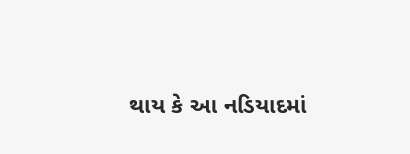થાય કે આ નડિયાદમાં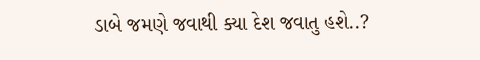ડાબે જમણે જવાથી ક્યા દેશ જવાતુ હશે..?